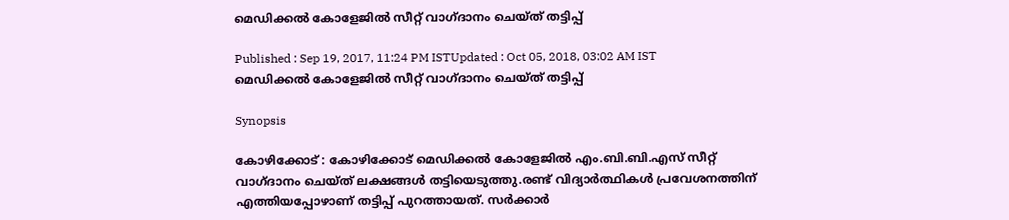മെഡിക്കല്‍ കോളേജില്‍ സീറ്റ് വാഗ്ദാനം ചെയ്ത് തട്ടിപ്പ്

Published : Sep 19, 2017, 11:24 PM ISTUpdated : Oct 05, 2018, 03:02 AM IST
മെഡിക്കല്‍ കോളേജില്‍ സീറ്റ് വാഗ്ദാനം ചെയ്ത് തട്ടിപ്പ്

Synopsis

കോഴിക്കോട് : കോഴിക്കോട് മെഡിക്കല്‍ കോളേജില്‍ എം.ബി.ബി.എസ് സീറ്റ് വാഗ്ദാനം ചെയ്ത് ലക്ഷങ്ങള്‍ തട്ടിയെടുത്തു.രണ്ട് വിദ്യാര്‍ത്ഥികള്‍ പ്രവേശനത്തിന് എത്തിയപ്പോഴാണ് തട്ടിപ്പ് പുറത്തായത്. സര്‍ക്കാര്‍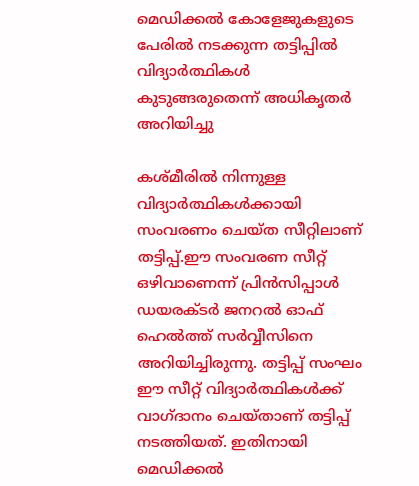മെഡിക്കല്‍ കോളേജുകളുടെ പേരില്‍ നടക്കുന്ന തട്ടിപ്പില്‍ വിദ്യാര്‍ത്ഥികള്‍ കുടുങ്ങരുതെന്ന് അധികൃതര്‍ അറിയിച്ചു

കശ്മീരില്‍ നിന്നുള്ള വിദ്യാര്‍ത്ഥികള്‍ക്കായി സംവരണം ചെയ്ത സീറ്റിലാണ് തട്ടിപ്പ്.ഈ സംവരണ സീറ്റ് ഒഴിവാണെന്ന് പ്രിന്‍സിപ്പാള്‍ ഡയരക്ടര്‍ ജനറല്‍ ഓഫ് ഹെല്‍ത്ത് സര്‍വ്വീസിനെ അറിയിച്ചിരുന്നു. തട്ടിപ്പ് സംഘം ഈ സീറ്റ് വിദ്യാര്‍ത്ഥികള്‍ക്ക് വാഗ്ദാനം ചെയ്താണ് തട്ടിപ്പ് നടത്തിയത്. ഇതിനായി മെഡിക്കല്‍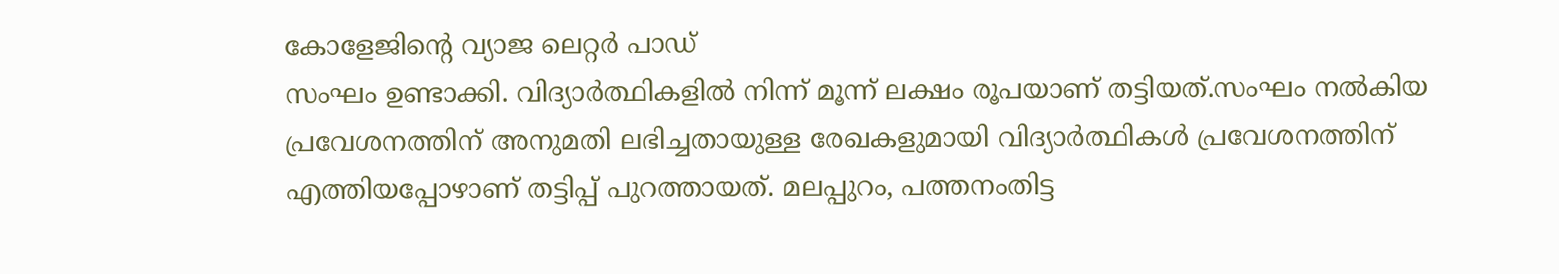കോളേജിന്‍റെ വ്യാജ ലെറ്റര്‍ പാഡ്
സംഘം ഉണ്ടാക്കി. വിദ്യാര്‍ത്ഥികളില്‍ നിന്ന് മൂന്ന് ലക്ഷം രൂപയാണ് തട്ടിയത്.സംഘം നല്‍കിയ പ്രവേശനത്തിന് അനുമതി ലഭിച്ചതായുള്ള രേഖകളുമായി വിദ്യാര്‍ത്ഥികള്‍ പ്രവേശനത്തിന് എത്തിയപ്പോഴാണ് തട്ടിപ്പ് പുറത്തായത്. മലപ്പുറം, പത്തനംതിട്ട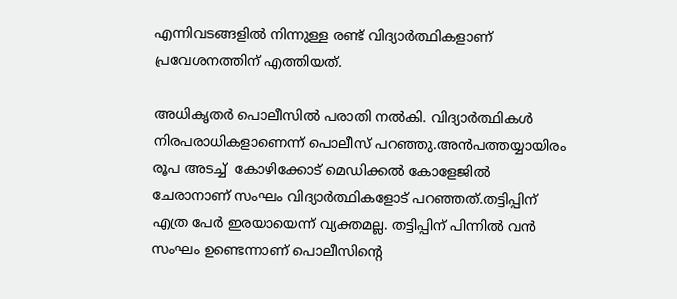എന്നിവടങ്ങളില്‍ നിന്നുള്ള രണ്ട് വിദ്യാര്‍ത്ഥികളാണ് പ്രവേശനത്തിന് എത്തിയത്.

അധികൃതര്‍ പൊലീസില്‍ പരാതി നല്‍കി. വിദ്യാര്‍ത്ഥികള്‍ നിരപരാധികളാണെന്ന് പൊലീസ് പറഞ്ഞു.അന്‍പത്തയ്യായിരം രൂപ അടച്ച്  കോഴിക്കോട് മെഡിക്കല്‍ കോളേജില്‍ ചേരാനാണ് സംഘം വിദ്യാര്‍ത്ഥികളോട് പറഞ്ഞത്.തട്ടിപ്പിന് എത്ര പേര്‍ ഇരയായെന്ന് വ്യക്തമല്ല. തട്ടിപ്പിന് പിന്നില്‍ വന്‍ സംഘം ഉണ്ടെന്നാണ് പൊലീസിന്‍റെ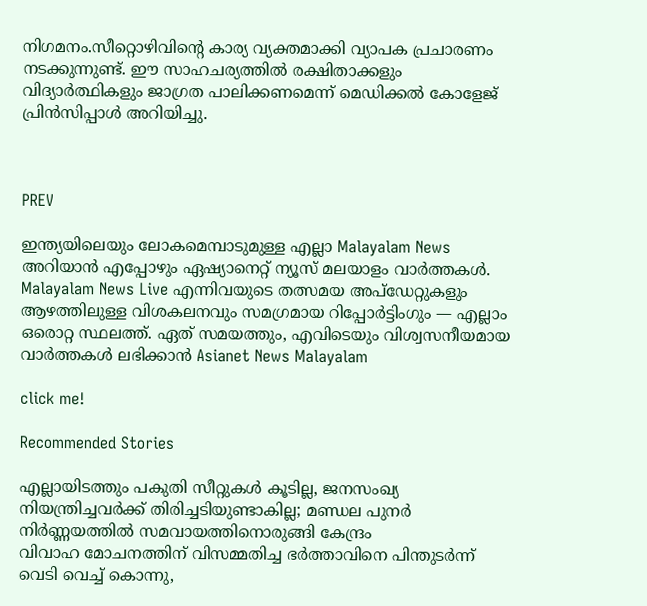നിഗമനം.സീറ്റൊഴിവിന്‍റെ കാര്യ വ്യക്തമാക്കി വ്യാപക പ്രചാരണം നടക്കുന്നുണ്ട്. ഈ സാഹചര്യത്തില്‍ രക്ഷിതാക്കളും വിദ്യാര്‍ത്ഥികളും ജാഗ്രത പാലിക്കണമെന്ന് മെഡിക്കല്‍ കോളേജ് പ്രിന്‍സിപ്പാള്‍ അറിയിച്ചു.



PREV

ഇന്ത്യയിലെയും ലോകമെമ്പാടുമുള്ള എല്ലാ Malayalam News അറിയാൻ എപ്പോഴും ഏഷ്യാനെറ്റ് ന്യൂസ് മലയാളം വാർത്തകൾ. Malayalam News Live എന്നിവയുടെ തത്സമയ അപ്‌ഡേറ്റുകളും ആഴത്തിലുള്ള വിശകലനവും സമഗ്രമായ റിപ്പോർട്ടിംഗും — എല്ലാം ഒരൊറ്റ സ്ഥലത്ത്. ഏത് സമയത്തും, എവിടെയും വിശ്വസനീയമായ വാർത്തകൾ ലഭിക്കാൻ Asianet News Malayalam

click me!

Recommended Stories

എല്ലായിടത്തും പകുതി സീറ്റുകൾ കൂടില്ല, ജനസംഖ്യ നിയന്ത്രിച്ചവർക്ക് തിരിച്ചടിയുണ്ടാകില്ല; മണ്ഡല പുനർ നിർണ്ണയത്തിൽ സമവായത്തിനൊരുങ്ങി കേന്ദ്രം
വിവാഹ മോചനത്തിന് വിസമ്മതിച്ച ഭർത്താവിനെ പിന്തുടർന്ന് വെടി വെച്ച് കൊന്നു,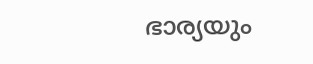ഭാര്യയും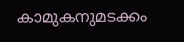കാമുകനുമടക്കം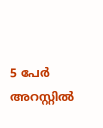5 പേർ അറസ്റ്റിൽ